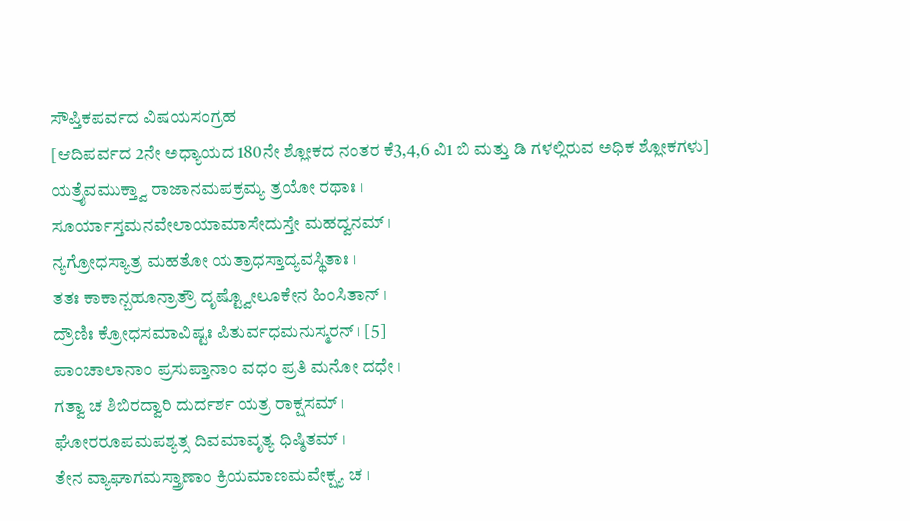ಸೌಪ್ತಿಕಪರ್ವದ ವಿಷಯಸಂಗ್ರಹ
[ಆದಿಪರ್ವದ 2ನೇ ಅಧ್ಯಾಯದ 180ನೇ ಶ್ಲೋಕದ ನಂತರ ಕೆ3,4,6 ವಿ1 ಬಿ ಮತ್ತು ಡಿ ಗಳಲ್ಲಿರುವ ಅಧಿಕ ಶ್ಲೋಕಗಳು]
ಯತ್ರೈವಮುಕ್ತ್ವಾ ರಾಜಾನಮಪಕ್ರಮ್ಯ ತ್ರಯೋ ರಥಾಃ ।
ಸೂರ್ಯಾಸ್ತಮನವೇಲಾಯಾಮಾಸೇದುಸ್ತೇ ಮಹದ್ವನಮ್ ।
ನ್ಯಗ್ರೋಧಸ್ಯಾತ್ರ ಮಹತೋ ಯತ್ರಾಧಸ್ತಾದ್ಯವಸ್ಥಿತಾಃ ।
ತತಃ ಕಾಕಾನ್ಬಹೂನ್ರಾತ್ರೌ ದೃಷ್ಟ್ವೋಲೂಕೇನ ಹಿಂಸಿತಾನ್ ।
ದ್ರೌಣಿಃ ಕ್ರೋಧಸಮಾವಿಷ್ಟಃ ಪಿತುರ್ವಧಮನುಸ್ಮರನ್ । [5]
ಪಾಂಚಾಲಾನಾಂ ಪ್ರಸುಪ್ತಾನಾಂ ವಧಂ ಪ್ರತಿ ಮನೋ ದಧೇ ।
ಗತ್ವಾ ಚ ಶಿಬಿರದ್ವಾರಿ ದುರ್ದರ್ಶ ಯತ್ರ ರಾಕ್ಷಸಮ್ ।
ಘೋರರೂಪಮಪಶ್ಯತ್ಸ ದಿವಮಾವೃತ್ಯ ಧಿಷ್ಠಿತಮ್ ।
ತೇನ ವ್ಯಾಘಾಗಮಸ್ತ್ರಾಣಾಂ ಕ್ರಿಯಮಾಣಮವೇಕ್ಷ್ಯ ಚ ।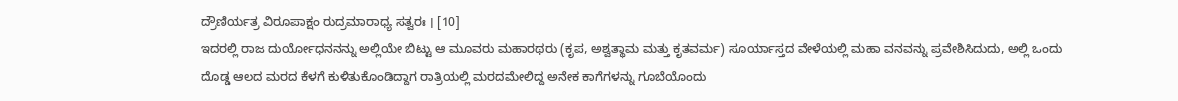ದ್ರೌಣಿರ್ಯತ್ರ ವಿರೂಪಾಕ್ಷಂ ರುದ್ರಮಾರಾಧ್ಯ ಸತ್ವರಃ । [10]
ಇದರಲ್ಲಿ ರಾಜ ದುರ್ಯೋಧನನನ್ನು ಅಲ್ಲಿಯೇ ಬಿಟ್ಟು ಆ ಮೂವರು ಮಹಾರಥರು (ಕೃಪ, ಅಶ್ವತ್ಥಾಮ ಮತ್ತು ಕೃತವರ್ಮ) ಸೂರ್ಯಾಸ್ತದ ವೇಳೆಯಲ್ಲಿ ಮಹಾ ವನವನ್ನು ಪ್ರವೇಶಿಸಿದುದು, ಅಲ್ಲಿ ಒಂದು ದೊಡ್ಡ ಆಲದ ಮರದ ಕೆಳಗೆ ಕುಳಿತುಕೊಂಡಿದ್ದಾಗ ರಾತ್ರಿಯಲ್ಲಿ ಮರದಮೇಲಿದ್ದ ಅನೇಕ ಕಾಗೆಗಳನ್ನು ಗೂಬೆಯೊಂದು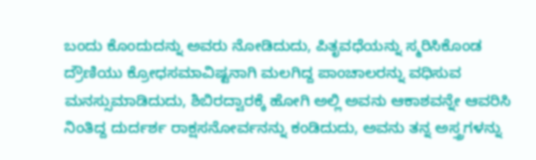ಬಂದು ಕೊಂದುದನ್ನು ಅವರು ನೋಡಿದುದು, ಪಿತೃವಧೆಯನ್ನು ಸ್ಮರಿಸಿಕೊಂಡ ದ್ರೌಣಿಯು ಕ್ರೋಧಸಮಾವಿಷ್ಟನಾಗಿ ಮಲಗಿದ್ದ ಪಾಂಚಾಲರನ್ನು ವಧಿಸುವ ಮನಸ್ಸುಮಾಡಿದುದು, ಶಿಬಿರದ್ವಾರಕ್ಕೆ ಹೋಗಿ ಅಲ್ಲಿ ಅವನು ಆಕಾಶವನ್ನೇ ಆವರಿಸಿ ನಿಂತಿದ್ದ ದುರ್ದರ್ಶ ರಾಕ್ಷಸನೋರ್ವನನ್ನು ಕಂಡಿದುದು, ಅವನು ತನ್ನ ಅಸ್ತ್ರಗಳನ್ನು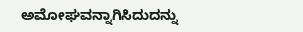ಅಮೋಘವನ್ನಾಗಿಸಿದುದನ್ನು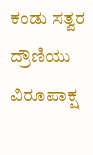ಕಂಡು ಸತ್ವರ ದ್ರೌಣಿಯು ವಿರೂಪಾಕ್ಷ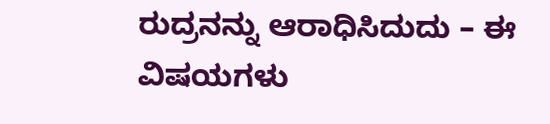ರುದ್ರನನ್ನು ಆರಾಧಿಸಿದುದು – ಈ ವಿಷಯಗಳು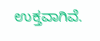ಉಕ್ತವಾಗಿವೆ.